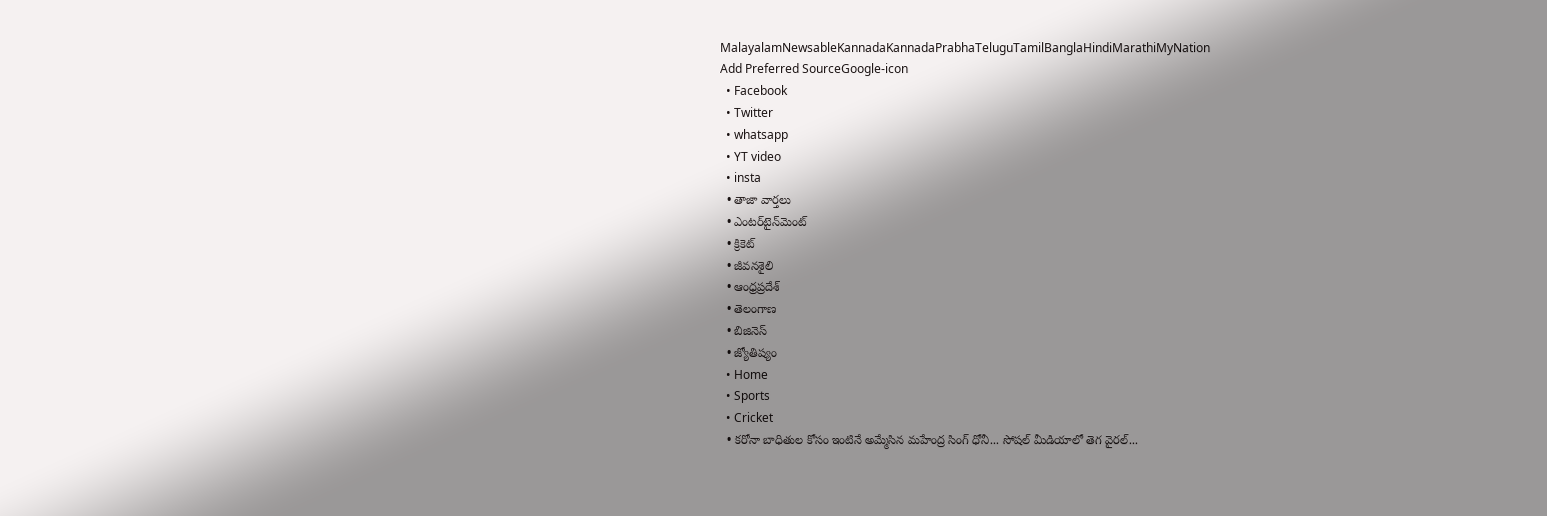MalayalamNewsableKannadaKannadaPrabhaTeluguTamilBanglaHindiMarathiMyNation
Add Preferred SourceGoogle-icon
  • Facebook
  • Twitter
  • whatsapp
  • YT video
  • insta
  • తాజా వార్తలు
  • ఎంటర్‌టైన్‌మెంట్
  • క్రికెట్
  • జీవనశైలి
  • ఆంధ్రప్రదేశ్
  • తెలంగాణ
  • బిజినెస్
  • జ్యోతిష్యం
  • Home
  • Sports
  • Cricket
  • కరోనా బాధితుల కోసం ఇంటినే అమ్మేసిన మహేంద్ర సింగ్ ధోనీ... సోషల్ మీడియాలో తెగ వైరల్...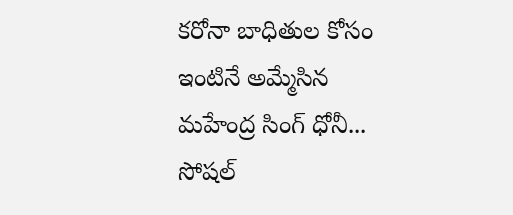కరోనా బాధితుల కోసం ఇంటినే అమ్మేసిన మహేంద్ర సింగ్ ధోనీ... సోషల్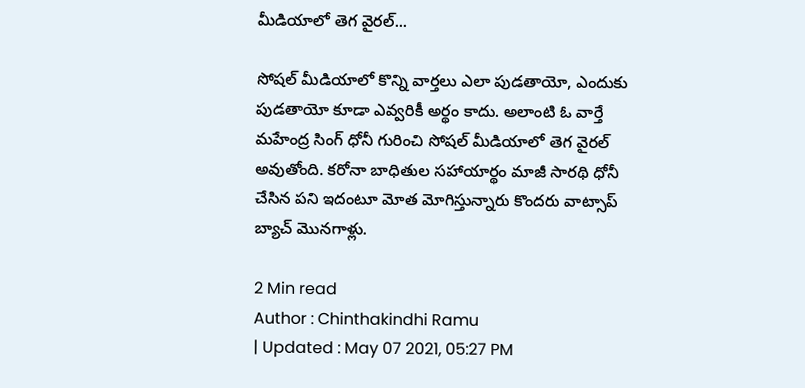మీడియాలో తెగ వైరల్...

సోషల్ మీడియాలో కొన్ని వార్తలు ఎలా పుడతాయో, ఎందుకు పుడతాయో కూడా ఎవ్వరికీ అర్థం కాదు. అలాంటి ఓ వార్తే మహేంద్ర సింగ్ ధోనీ గురించి సోషల్ మీడియాలో తెగ వైరల్ అవుతోంది. కరోనా బాధితుల సహాయార్థం మాజీ సారథి ధోనీ చేసిన పని ఇదంటూ మోత మోగిస్తున్నారు కొందరు వాట్సాప్ బ్యాచ్ మొనగాళ్లు.

2 Min read
Author : Chinthakindhi Ramu
| Updated : May 07 2021, 05:27 PM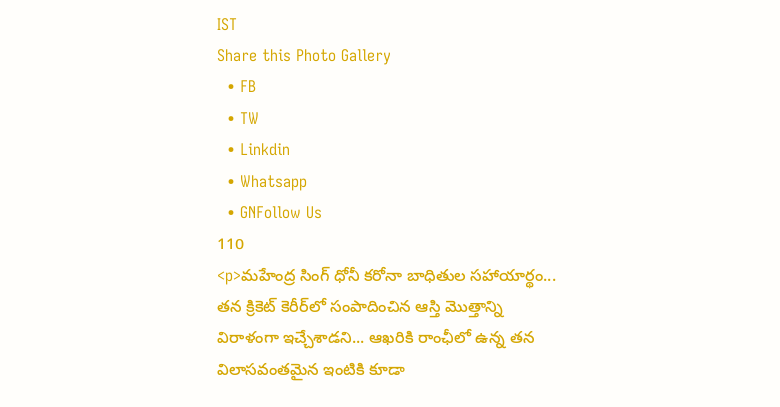IST
Share this Photo Gallery
  • FB
  • TW
  • Linkdin
  • Whatsapp
  • GNFollow Us
110
<p>మహేంద్ర సింగ్ ధోనీ కరోనా బాధితుల సహాయార్థం... తన క్రికెట్ కెరీర్‌లో సంపాదించిన ఆస్తి మొత్తాన్ని విరాళంగా ఇచ్చేశాడని... ఆఖరికి రాంఛీలో ఉన్న తన విలాసవంతమైన ఇంటికి కూడా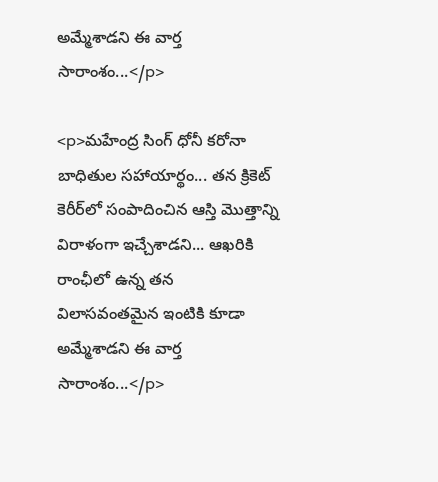అమ్మేశాడని ఈ వార్త సారాంశం...</p>

<p>మహేంద్ర సింగ్ ధోనీ కరోనా బాధితుల సహాయార్థం... తన క్రికెట్ కెరీర్‌లో సంపాదించిన ఆస్తి మొత్తాన్ని విరాళంగా ఇచ్చేశాడని... ఆఖరికి రాంఛీలో ఉన్న తన విలాసవంతమైన ఇంటికి కూడా అమ్మేశాడని ఈ వార్త సారాంశం...</p>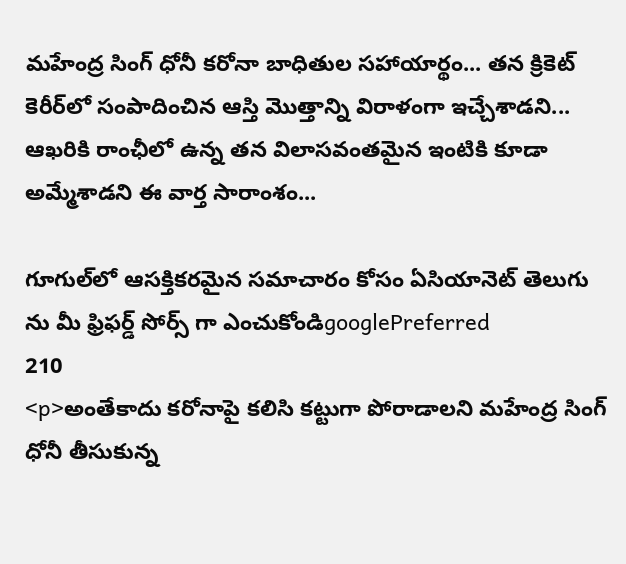మహేంద్ర సింగ్ ధోనీ కరోనా బాధితుల సహాయార్థం... తన క్రికెట్ కెరీర్‌లో సంపాదించిన ఆస్తి మొత్తాన్ని విరాళంగా ఇచ్చేశాడని... ఆఖరికి రాంఛీలో ఉన్న తన విలాసవంతమైన ఇంటికి కూడా అమ్మేశాడని ఈ వార్త సారాంశం...

గూగుల్‌లో ఆసక్తికరమైన సమాచారం కోసం ఏసియానెట్ తెలుగు ను మీ ఫ్రిఫర్డ్ సోర్స్ గా ఎంచుకోండిgooglePreferred
210
<p>అంతేకాదు కరోనాపై కలిసి కట్టుగా పోరాడాలని మహేంద్ర సింగ్ ధోనీ తీసుకున్న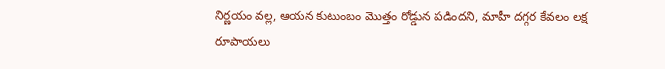నిర్ణయం వల్ల, ఆయన కుటుంబం మొత్తం రోడ్డున పడిందని, మాహీ దగ్గర కేవలం లక్ష రూపాయలు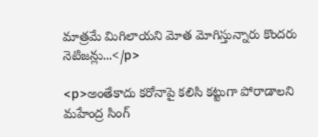మాత్రమే మిగిలాయని మోత మోగిస్తున్నారు కొందరు నెటిజన్లు...</p>

<p>అంతేకాదు కరోనాపై కలిసి కట్టుగా పోరాడాలని మహేంద్ర సింగ్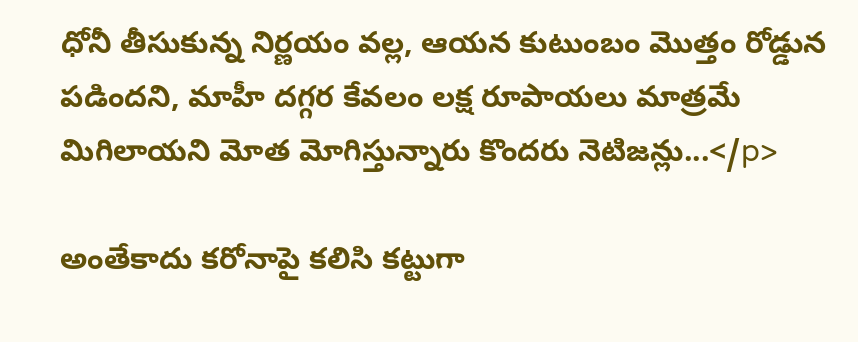ధోనీ తీసుకున్న నిర్ణయం వల్ల, ఆయన కుటుంబం మొత్తం రోడ్డున పడిందని, మాహీ దగ్గర కేవలం లక్ష రూపాయలు మాత్రమే మిగిలాయని మోత మోగిస్తున్నారు కొందరు నెటిజన్లు...</p>

అంతేకాదు కరోనాపై కలిసి కట్టుగా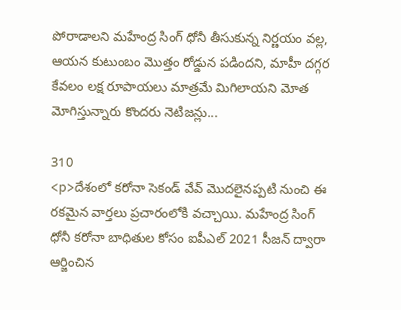పోరాడాలని మహేంద్ర సింగ్ ధోనీ తీసుకున్న నిర్ణయం వల్ల, ఆయన కుటుంబం మొత్తం రోడ్డున పడిందని, మాహీ దగ్గర కేవలం లక్ష రూపాయలు మాత్రమే మిగిలాయని మోత మోగిస్తున్నారు కొందరు నెటిజన్లు...

310
<p>దేశంలో కరోనా సెకండ్ వేవ్ మొదలైనప్పటి నుంచి ఈ రకమైన వార్తలు ప్రచారంలోకి వచ్చాయి. మహేంద్ర సింగ్ ధోనీ కరోనా బాధితుల కోసం ఐపీఎల్ 2021 సీజన్ ద్వారా ఆర్జించిన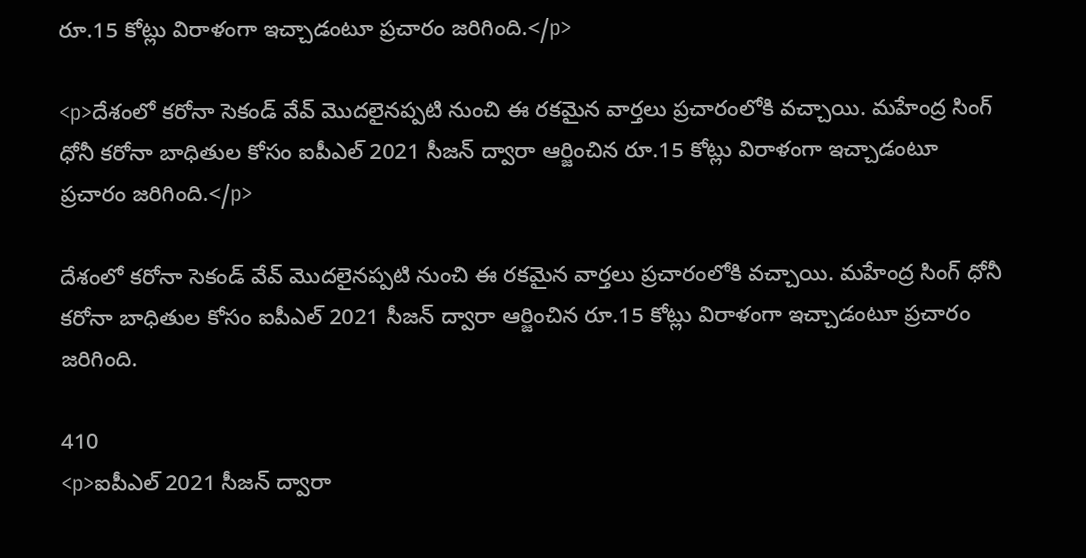రూ.15 కోట్లు విరాళంగా ఇచ్చాడంటూ ప్రచారం జరిగింది.</p>

<p>దేశంలో కరోనా సెకండ్ వేవ్ మొదలైనప్పటి నుంచి ఈ రకమైన వార్తలు ప్రచారంలోకి వచ్చాయి. మహేంద్ర సింగ్ ధోనీ కరోనా బాధితుల కోసం ఐపీఎల్ 2021 సీజన్ ద్వారా ఆర్జించిన రూ.15 కోట్లు విరాళంగా ఇచ్చాడంటూ ప్రచారం జరిగింది.</p>

దేశంలో కరోనా సెకండ్ వేవ్ మొదలైనప్పటి నుంచి ఈ రకమైన వార్తలు ప్రచారంలోకి వచ్చాయి. మహేంద్ర సింగ్ ధోనీ కరోనా బాధితుల కోసం ఐపీఎల్ 2021 సీజన్ ద్వారా ఆర్జించిన రూ.15 కోట్లు విరాళంగా ఇచ్చాడంటూ ప్రచారం జరిగింది.

410
<p>ఐపీఎల్ 2021 సీజన్ ద్వారా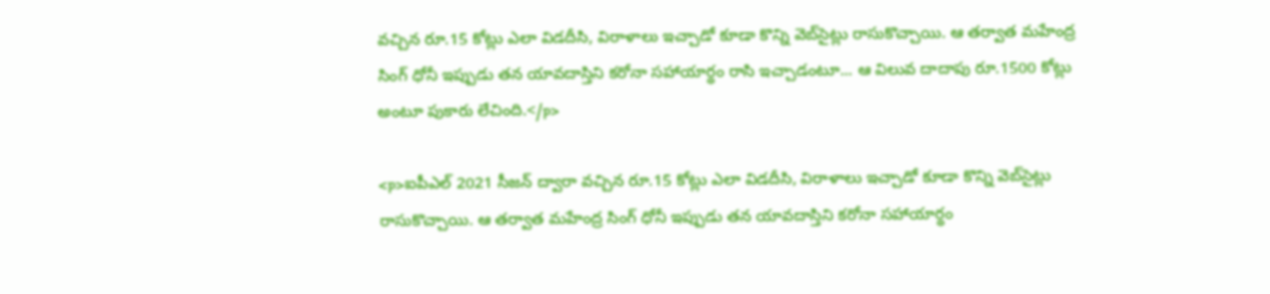వచ్చిన రూ.15 కోట్లు ఎలా విడదీసి, విరాళాలు ఇచ్చాడో కూడా కొన్ని వెబ్‌సైట్లు రాసుకొచ్చాయి. ఆ తర్వాత మహేంద్ర సింగ్ ధోనీ ఇప్పుడు తన యావదాస్తిని కరోనా సహాయార్థం రాసి ఇచ్చాడంటూ... ఆ విలువ దాదాపు రూ.1500 కోట్లు అంటూ పుకారు లేచింది.</p>

<p>ఐపీఎల్ 2021 సీజన్ ద్వారా వచ్చిన రూ.15 కోట్లు ఎలా విడదీసి, విరాళాలు ఇచ్చాడో కూడా కొన్ని వెబ్‌సైట్లు రాసుకొచ్చాయి. ఆ తర్వాత మహేంద్ర సింగ్ ధోనీ ఇప్పుడు తన యావదాస్తిని కరోనా సహాయార్థం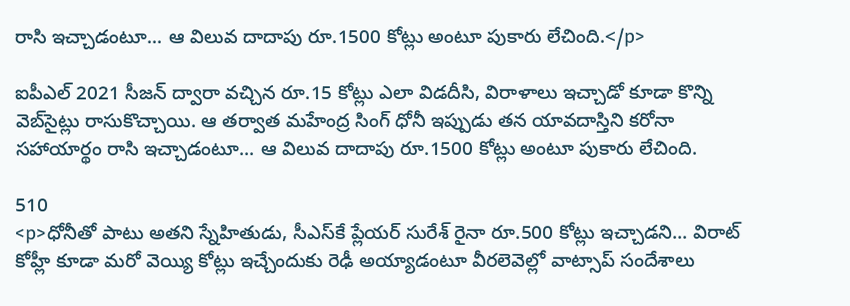రాసి ఇచ్చాడంటూ... ఆ విలువ దాదాపు రూ.1500 కోట్లు అంటూ పుకారు లేచింది.</p>

ఐపీఎల్ 2021 సీజన్ ద్వారా వచ్చిన రూ.15 కోట్లు ఎలా విడదీసి, విరాళాలు ఇచ్చాడో కూడా కొన్ని వెబ్‌సైట్లు రాసుకొచ్చాయి. ఆ తర్వాత మహేంద్ర సింగ్ ధోనీ ఇప్పుడు తన యావదాస్తిని కరోనా సహాయార్థం రాసి ఇచ్చాడంటూ... ఆ విలువ దాదాపు రూ.1500 కోట్లు అంటూ పుకారు లేచింది.

510
<p>ధోనీతో పాటు అతని స్నేహితుడు, సీఎస్‌కే ప్లేయర్ సురేశ్ రైనా రూ.500 కోట్లు ఇచ్చాడని... విరాట్ కోహ్లీ కూడా మరో వెయ్యి కోట్లు ఇచ్చేందుకు రెఢీ అయ్యాడంటూ వీరలెవెల్లో వాట్సాప్ సందేశాలు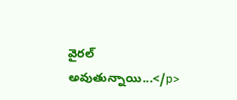వైరల్ అవుతున్నాయి...</p>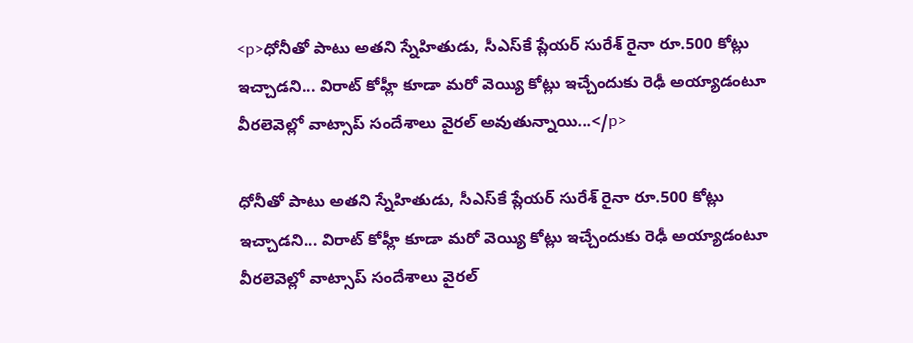<p>ధోనీతో పాటు అతని స్నేహితుడు, సీఎస్‌కే ప్లేయర్ సురేశ్ రైనా రూ.500 కోట్లు ఇచ్చాడని... విరాట్ కోహ్లీ కూడా మరో వెయ్యి కోట్లు ఇచ్చేందుకు రెఢీ అయ్యాడంటూ వీరలెవెల్లో వాట్సాప్ సందేశాలు వైరల్ అవుతున్నాయి...</p>

ధోనీతో పాటు అతని స్నేహితుడు, సీఎస్‌కే ప్లేయర్ సురేశ్ రైనా రూ.500 కోట్లు ఇచ్చాడని... విరాట్ కోహ్లీ కూడా మరో వెయ్యి కోట్లు ఇచ్చేందుకు రెఢీ అయ్యాడంటూ వీరలెవెల్లో వాట్సాప్ సందేశాలు వైరల్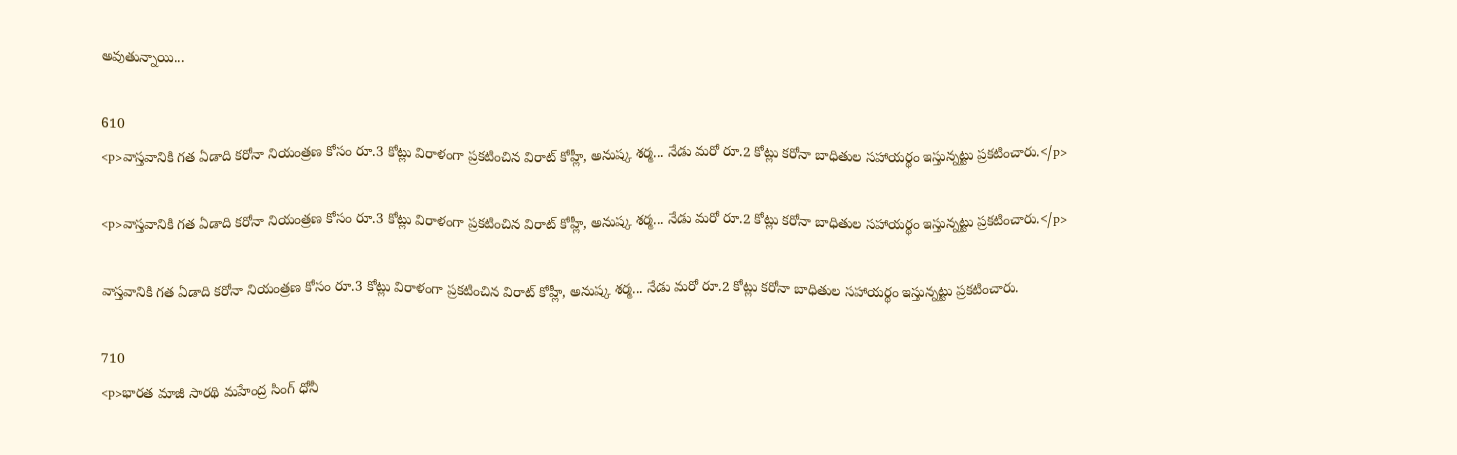అవుతున్నాయి...

610
<p>వాస్తవానికి గత ఏడాది కరోనా నియంత్రణ కోసం రూ.3 కోట్లు విరాళంగా ప్రకటించిన విరాట్ కోహ్లీ, అనుష్క శర్మ... నేడు మరో రూ.2 కోట్లు కరోనా బాధితుల సహాయర్థం ఇస్తున్నట్టు ప్రకటించారు.</p>

<p>వాస్తవానికి గత ఏడాది కరోనా నియంత్రణ కోసం రూ.3 కోట్లు విరాళంగా ప్రకటించిన విరాట్ కోహ్లీ, అనుష్క శర్మ... నేడు మరో రూ.2 కోట్లు కరోనా బాధితుల సహాయర్థం ఇస్తున్నట్టు ప్రకటించారు.</p>

వాస్తవానికి గత ఏడాది కరోనా నియంత్రణ కోసం రూ.3 కోట్లు విరాళంగా ప్రకటించిన విరాట్ కోహ్లీ, అనుష్క శర్మ... నేడు మరో రూ.2 కోట్లు కరోనా బాధితుల సహాయర్థం ఇస్తున్నట్టు ప్రకటించారు.

710
<p>భారత మాజీ సారథి మహేంద్ర సింగ్ ధోనీ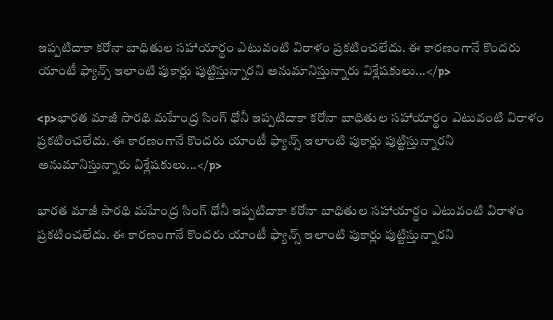ఇప్పటిదాకా కరోనా బాధితుల సహాయార్థం ఎటువంటి విరాళం ప్రకటించలేదు. ఈ కారణంగానే కొందరు యాంటీ ఫ్యాన్స్ ఇలాంటి పుకార్లు పుట్టిస్తున్నారని అనుమానిస్తున్నారు విశ్లేషకులు...</p>

<p>భారత మాజీ సారథి మహేంద్ర సింగ్ ధోనీ ఇప్పటిదాకా కరోనా బాధితుల సహాయార్థం ఎటువంటి విరాళం ప్రకటించలేదు. ఈ కారణంగానే కొందరు యాంటీ ఫ్యాన్స్ ఇలాంటి పుకార్లు పుట్టిస్తున్నారని అనుమానిస్తున్నారు విశ్లేషకులు...</p>

భారత మాజీ సారథి మహేంద్ర సింగ్ ధోనీ ఇప్పటిదాకా కరోనా బాధితుల సహాయార్థం ఎటువంటి విరాళం ప్రకటించలేదు. ఈ కారణంగానే కొందరు యాంటీ ఫ్యాన్స్ ఇలాంటి పుకార్లు పుట్టిస్తున్నారని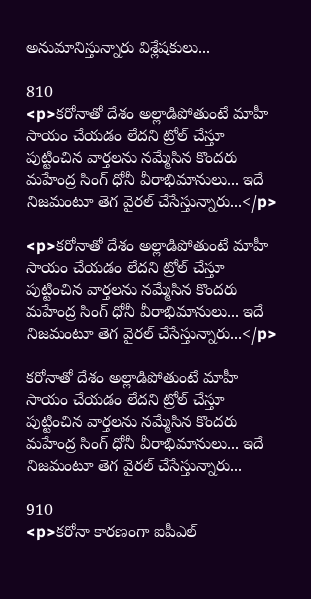అనుమానిస్తున్నారు విశ్లేషకులు...

810
<p>కరోనాతో దేశం అల్లాడిపోతుంటే మాహీ సాయం చేయడం లేదని ట్రోల్ చేస్తూ పుట్టించిన వార్తలను నమ్మేసిన కొందరు మహేంద్ర సింగ్ ధోనీ వీరాభిమానులు... ఇదే నిజమంటూ తెగ వైరల్ చేసేస్తున్నారు...</p>

<p>కరోనాతో దేశం అల్లాడిపోతుంటే మాహీ సాయం చేయడం లేదని ట్రోల్ చేస్తూ పుట్టించిన వార్తలను నమ్మేసిన కొందరు మహేంద్ర సింగ్ ధోనీ వీరాభిమానులు... ఇదే నిజమంటూ తెగ వైరల్ చేసేస్తున్నారు...</p>

కరోనాతో దేశం అల్లాడిపోతుంటే మాహీ సాయం చేయడం లేదని ట్రోల్ చేస్తూ పుట్టించిన వార్తలను నమ్మేసిన కొందరు మహేంద్ర సింగ్ ధోనీ వీరాభిమానులు... ఇదే నిజమంటూ తెగ వైరల్ చేసేస్తున్నారు...

910
<p>కరోనా కారణంగా ఐపీఎల్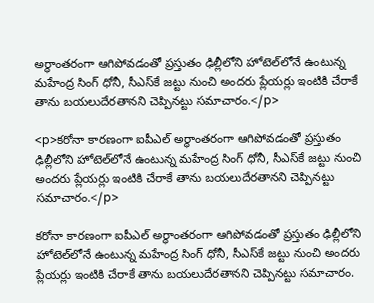అర్ధాంతరంగా ఆగిపోవడంతో ప్రస్తుతం ఢిల్లీలోని హోటెల్‌లోనే ఉంటున్న మహేంద్ర సింగ్ ధోనీ, సీఎస్‌కే జట్టు నుంచి అందరు ప్లేయర్లు ఇంటికి చేరాకే తాను బయలుదేరతానని చెప్పినట్టు సమాచారం.</p>

<p>కరోనా కారణంగా ఐపీఎల్ అర్ధాంతరంగా ఆగిపోవడంతో ప్రస్తుతం ఢిల్లీలోని హోటెల్‌లోనే ఉంటున్న మహేంద్ర సింగ్ ధోనీ, సీఎస్‌కే జట్టు నుంచి అందరు ప్లేయర్లు ఇంటికి చేరాకే తాను బయలుదేరతానని చెప్పినట్టు సమాచారం.</p>

కరోనా కారణంగా ఐపీఎల్ అర్ధాంతరంగా ఆగిపోవడంతో ప్రస్తుతం ఢిల్లీలోని హోటెల్‌లోనే ఉంటున్న మహేంద్ర సింగ్ ధోనీ, సీఎస్‌కే జట్టు నుంచి అందరు ప్లేయర్లు ఇంటికి చేరాకే తాను బయలుదేరతానని చెప్పినట్టు సమాచారం.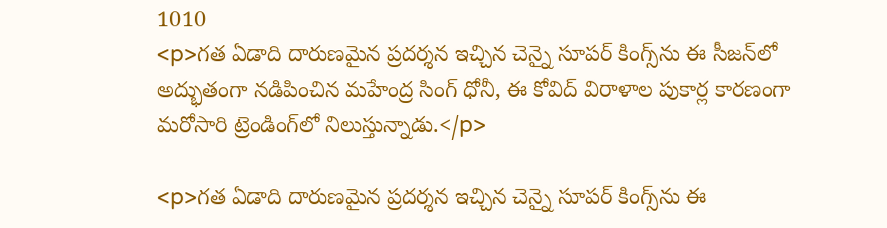1010
<p>గత ఏడాది దారుణమైన ప్రదర్శన ఇచ్చిన చెన్నై సూపర్ కింగ్స్‌ను ఈ సీజన్‌లో అద్భుతంగా నడిపించిన మహేంద్ర సింగ్ ధోనీ, ఈ కోవిద్ విరాళాల పుకార్ల కారణంగా మరోసారి ట్రెండింగ్‌లో నిలుస్తున్నాడు.</p>

<p>గత ఏడాది దారుణమైన ప్రదర్శన ఇచ్చిన చెన్నై సూపర్ కింగ్స్‌ను ఈ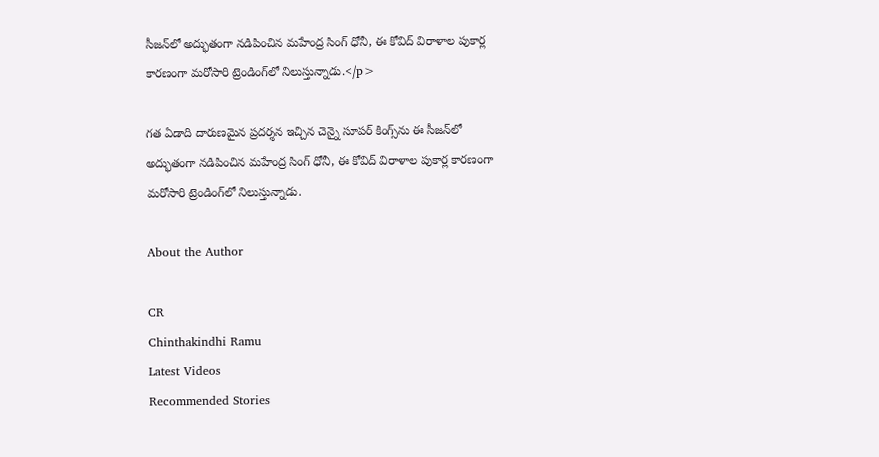సీజన్‌లో అద్భుతంగా నడిపించిన మహేంద్ర సింగ్ ధోనీ, ఈ కోవిద్ విరాళాల పుకార్ల కారణంగా మరోసారి ట్రెండింగ్‌లో నిలుస్తున్నాడు.</p>

గత ఏడాది దారుణమైన ప్రదర్శన ఇచ్చిన చెన్నై సూపర్ కింగ్స్‌ను ఈ సీజన్‌లో అద్భుతంగా నడిపించిన మహేంద్ర సింగ్ ధోనీ, ఈ కోవిద్ విరాళాల పుకార్ల కారణంగా మరోసారి ట్రెండింగ్‌లో నిలుస్తున్నాడు.

About the Author

CR
Chinthakindhi Ramu
Latest Videos
Recommended Stories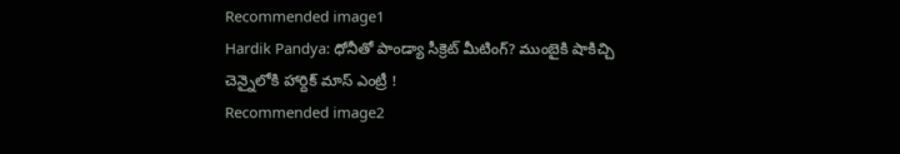Recommended image1
Hardik Pandya: ధోనీతో పాండ్యా సీక్రెట్ మీటింగ్? ముంబైకి షాకిచ్చి చెన్నైలోకి హార్దిక్ మాస్ ఎంట్రీ !
Recommended image2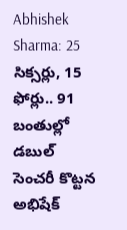Abhishek Sharma: 25 సిక్సర్లు, 15 ఫోర్లు.. 91 బంతుల్లో డబుల్ సెంచరీ కొట్టన అభిషేక్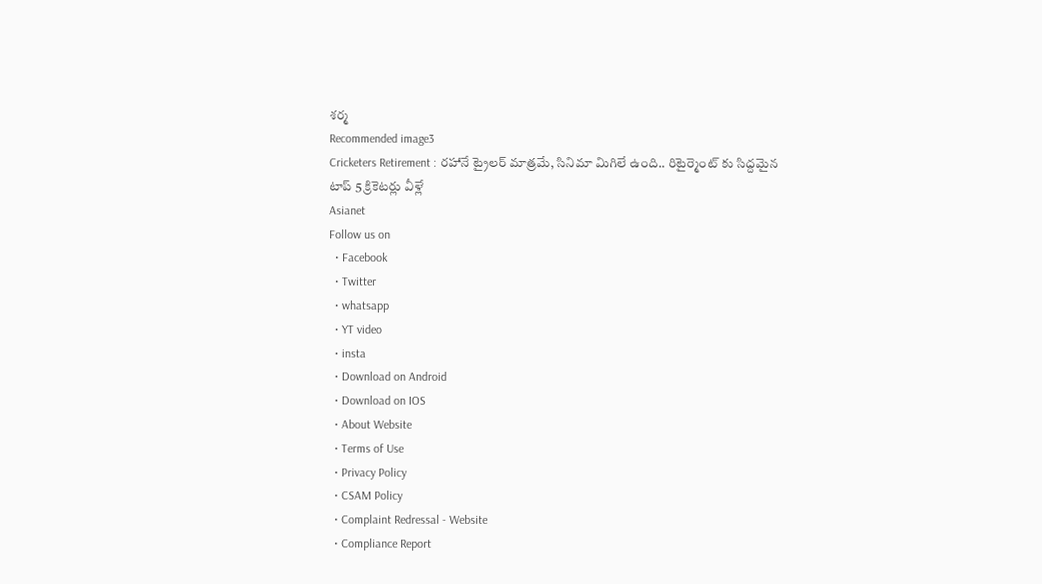శర్మ
Recommended image3
Cricketers Retirement : రహానే ట్రైలర్ మాత్రమే, సినిమా మిగిలే ఉంది.. రిటైర్మెంట్ కు సిద్దమైన టాప్ 5 క్రికెటర్లు వీళ్లే
Asianet
Follow us on
  • Facebook
  • Twitter
  • whatsapp
  • YT video
  • insta
  • Download on Android
  • Download on IOS
  • About Website
  • Terms of Use
  • Privacy Policy
  • CSAM Policy
  • Complaint Redressal - Website
  • Compliance Report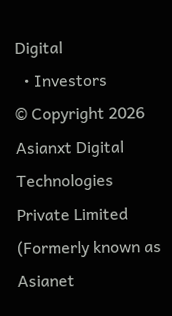Digital
  • Investors
© Copyright 2026 Asianxt Digital Technologies Private Limited (Formerly known as Asianet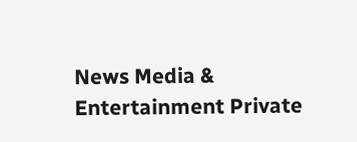News Media & Entertainment Private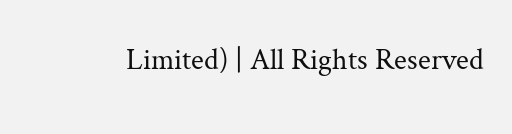Limited) | All Rights Reserved